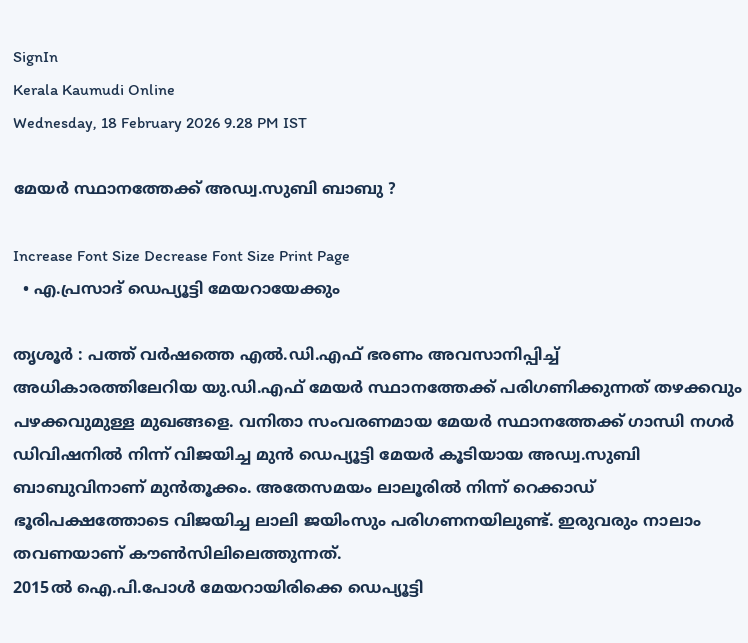SignIn
Kerala Kaumudi Online
Wednesday, 18 February 2026 9.28 PM IST

മേയർ സ്ഥാനത്തേക്ക് അഡ്വ.സുബി ബാബു ?

Increase Font Size Decrease Font Size Print Page
  • എ.പ്രസാദ് ഡെപ്യൂട്ടി മേയറായേക്കും

തൃശൂർ : പത്ത് വർഷത്തെ എൽ.ഡി.എഫ് ഭരണം അവസാനിപ്പിച്ച് അധികാരത്തിലേറിയ യു.ഡി.എഫ് മേയർ സ്ഥാനത്തേക്ക് പരിഗണിക്കുന്നത് തഴക്കവും പഴക്കവുമുള്ള മുഖങ്ങളെ. വനിതാ സംവരണമായ മേയർ സ്ഥാനത്തേക്ക് ഗാന്ധി നഗർ ഡിവിഷനിൽ നിന്ന് വിജയിച്ച മുൻ ഡെപ്യൂട്ടി മേയർ കൂടിയായ അഡ്വ.സുബി ബാബുവിനാണ് മുൻതൂക്കം. അതേസമയം ലാലൂരിൽ നിന്ന് റെക്കാഡ് ഭൂരിപക്ഷത്തോടെ വിജയിച്ച ലാലി ജയിംസും പരിഗണനയിലുണ്ട്. ഇരുവരും നാലാം തവണയാണ് കൗൺസിലിലെത്തുന്നത്.
2015ൽ ഐ.പി.പോൾ മേയറായിരിക്കെ ഡെപ്യൂട്ടി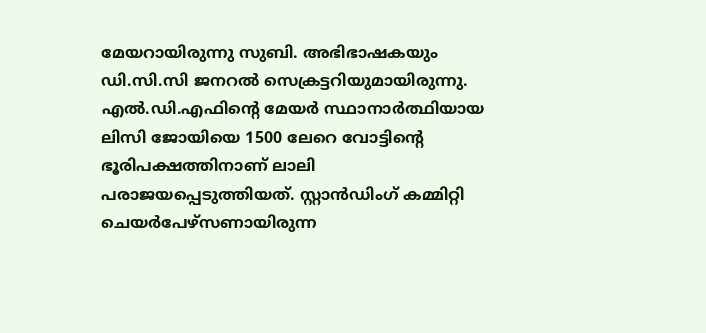മേയറായിരുന്നു സുബി. അഭിഭാഷകയും ഡി.സി.സി ജനറൽ സെക്രട്ടറിയുമായിരുന്നു. എൽ.ഡി.എഫിന്റെ മേയർ സ്ഥാനാർത്ഥിയായ ലിസി ജോയിയെ 1500 ലേറെ വോട്ടിന്റെ ഭൂരിപക്ഷത്തിനാണ് ലാലി പരാജയപ്പെടുത്തിയത്. സ്റ്റാൻഡിംഗ് കമ്മിറ്റി ചെയർപേഴ്‌സണായിരുന്ന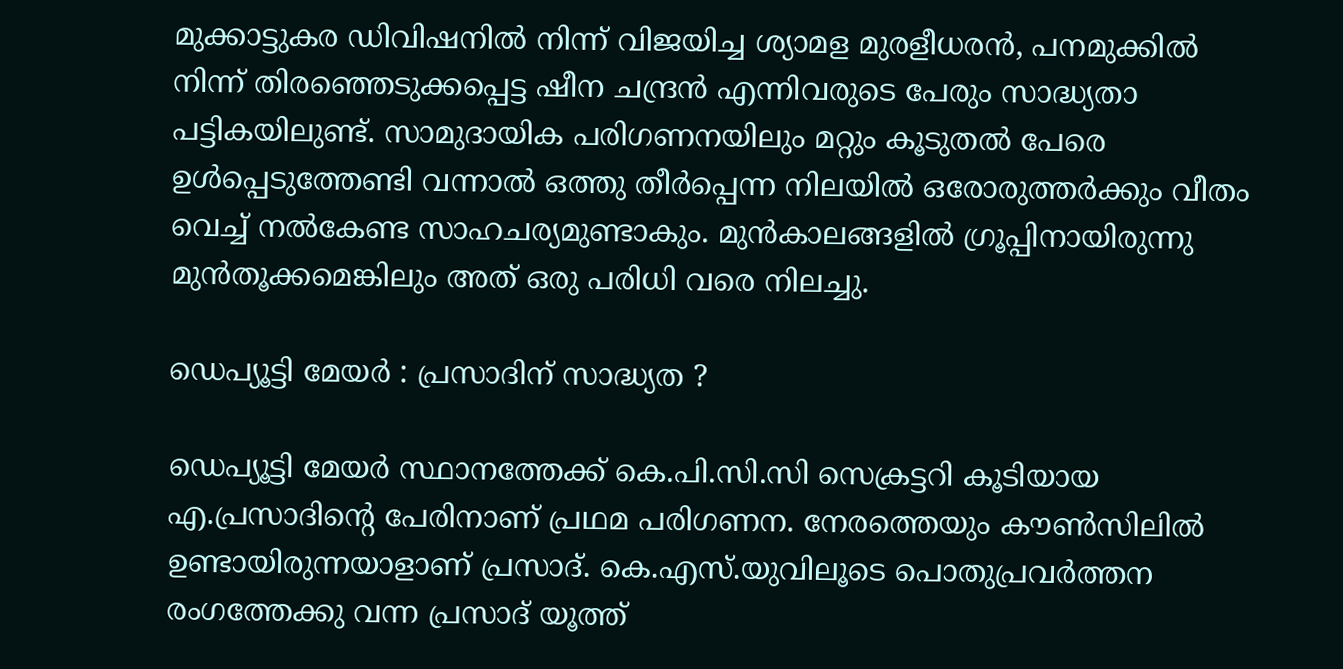മുക്കാട്ടുകര ഡിവിഷനിൽ നിന്ന് വിജയിച്ച ശ്യാമള മുരളീധരൻ, പനമുക്കിൽ നിന്ന് തിരഞ്ഞെടുക്കപ്പെട്ട ഷീന ചന്ദ്രൻ എന്നിവരുടെ പേരും സാദ്ധ്യതാ പട്ടികയിലുണ്ട്. സാമുദായിക പരിഗണനയിലും മറ്റും കൂടുതൽ പേരെ ഉൾപ്പെടുത്തേണ്ടി വന്നാൽ ഒത്തു തീർപ്പെന്ന നിലയിൽ ഒരോരുത്തർക്കും വീതം വെച്ച് നൽകേണ്ട സാഹചര്യമുണ്ടാകും. മുൻകാലങ്ങളിൽ ഗ്രൂപ്പിനായിരുന്നു മുൻതൂക്കമെങ്കിലും അത് ഒരു പരിധി വരെ നിലച്ചു.

ഡെപ്യൂട്ടി മേയർ : പ്രസാദിന് സാദ്ധ്യത ?

ഡെപ്യൂട്ടി മേയർ സ്ഥാനത്തേക്ക് കെ.പി.സി.സി സെക്രട്ടറി കൂടിയായ എ.പ്രസാദിന്റെ പേരിനാണ് പ്രഥമ പരിഗണന. നേരത്തെയും കൗൺസിലിൽ ഉണ്ടായിരുന്നയാളാണ് പ്രസാദ്. കെ.എസ്.യുവിലൂടെ പൊതുപ്രവർത്തന രംഗത്തേക്കു വന്ന പ്രസാദ് യൂത്ത്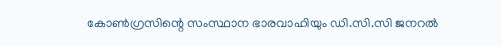കോൺഗ്രസിന്റെ സംസ്ഥാന ഭാരവാഹിയും ഡി.സി.സി ജനറൽ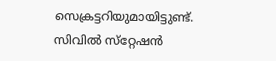സെക്രട്ടറിയുമായിട്ടുണ്ട്. സിവിൽ സ്‌റ്റേഷൻ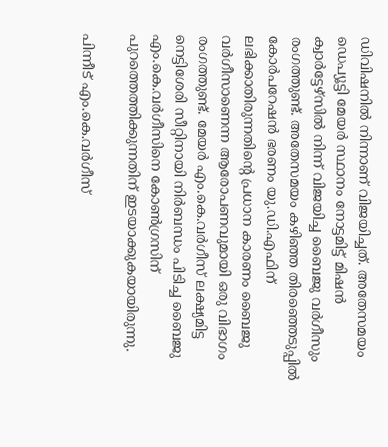ഡിവിഷനിൽ നിന്നാണ് വിജയിച്ചത്. അതേസമയം ഡെപ്യൂട്ടി മേയർ സ്ഥാനം നോട്ടമിട്ട് മിഷൻ ക്വാർട്ടേഴ്‌സിൽ നിന്ന് വിജയിച്ച ബൈജു വർഗീസും രംഗത്തുണ്ട്. അതേസമയം കഴിഞ്ഞ തിരഞ്ഞെടുപ്പിൽ കോർപറേഷൻ ഭരണം യു.ഡി.എഫിന് ലഭിക്കാതിരുന്നതിന്റെ പ്രധാന കാരണം ബൈജു വർഗീസാണെന്ന ആരോപണവുമായി ഒരു വിഭാഗം രംഗത്തുണ്ട്. മേയർ എം.കെ.വർഗീസ് ലക്ഷ്യമിട്ട നെട്ടിശേരി സീറ്റിനായി നിർബന്ധം പിടിച്ച ബൈജു എം.കെ.വർഗീസിനെ കോൺഗ്രസിന് പുറത്തെത്തിക്കുന്നതിന് ഇടയാക്കുകയായിരുന്നു.

പിന്നീട് എം.കെ.വർഗീസ്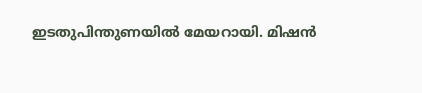ഇടതുപിന്തുണയിൽ മേയറായി. മിഷൻ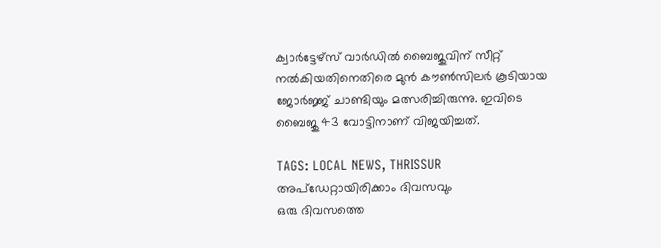ക്വാർട്ടേഴ്‌സ് വാർഡിൽ ബൈജുവിന് സീറ്റ് നൽകിയതിനെതിരെ മുൻ കൗൺസിലർ കൂടിയായ ജോർജ്ജ് ചാണ്ടിയും മത്സരിച്ചിരുന്നു. ഇവിടെ ബൈജു 43 വോട്ടിനാണ് വിജയിച്ചത്.

TAGS: LOCAL NEWS, THRISSUR
അപ്ഡേറ്റായിരിക്കാം ദിവസവും
ഒരു ദിവസത്തെ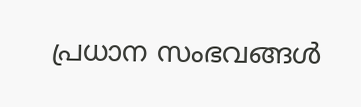പ്രധാന സംഭവങ്ങൾ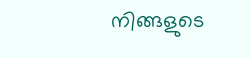നിങ്ങളുടെ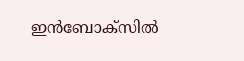ഇൻബോക്സിൽ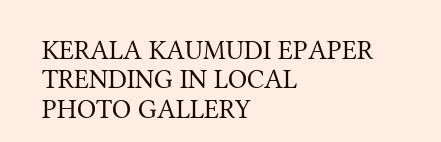KERALA KAUMUDI EPAPER
TRENDING IN LOCAL
PHOTO GALLERY